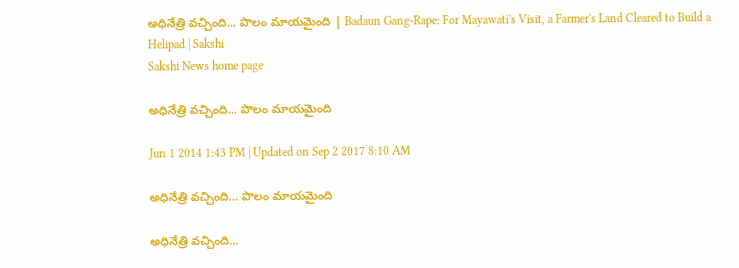అధినేత్రి వచ్చింది... పొలం మాయమైంది | Badaun Gang-Rape: For Mayawati's Visit, a Farmer's Land Cleared to Build a Helipad | Sakshi
Sakshi News home page

అధినేత్రి వచ్చింది... పొలం మాయమైంది

Jun 1 2014 1:43 PM | Updated on Sep 2 2017 8:10 AM

అధినేత్రి వచ్చింది... పొలం మాయమైంది

అధినేత్రి వచ్చింది...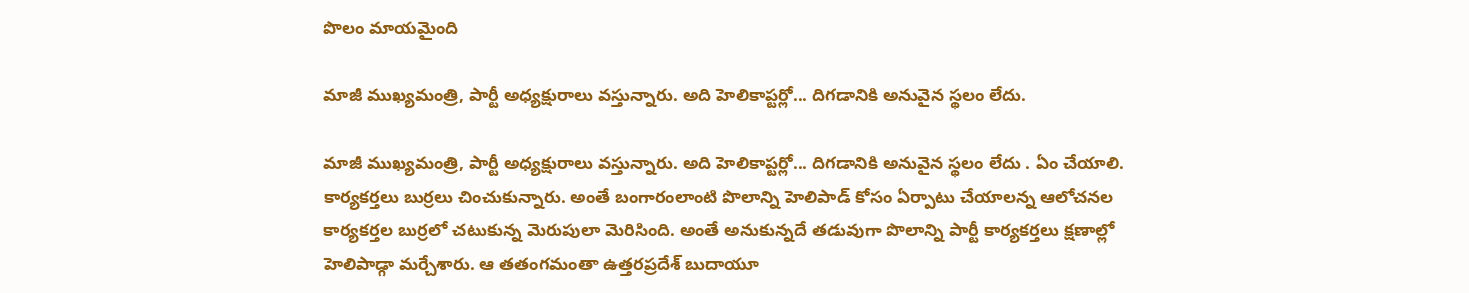పొలం మాయమైంది

మాజీ ముఖ్యమంత్రి, పార్టీ అధ్యక్షురాలు వస్తున్నారు. అది హెలికాప్టర్లో... దిగడానికి అనువైన స్థలం లేదు.

మాజీ ముఖ్యమంత్రి, పార్టీ అధ్యక్షురాలు వస్తున్నారు. అది హెలికాప్టర్లో... దిగడానికి అనువైన స్థలం లేదు . ఏం చేయాలి. కార్యకర్తలు బుర్రలు చించుకున్నారు. అంతే బంగారంలాంటి పొలాన్ని హెలిపాడ్ కోసం ఏర్పాటు చేయాలన్న ఆలోచనల కార్యకర్తల బుర్రలో చటుకున్న మెరుపులా మెరిసింది. అంతే అనుకున్నదే తడువుగా పొలాన్ని పార్టీ కార్యకర్తలు క్షణాల్లో హెలిపాడ్గా మర్చేశారు. ఆ తతంగమంతా ఉత్తరప్రదేశ్ బుదాయూ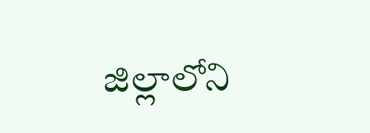జిల్లాలోని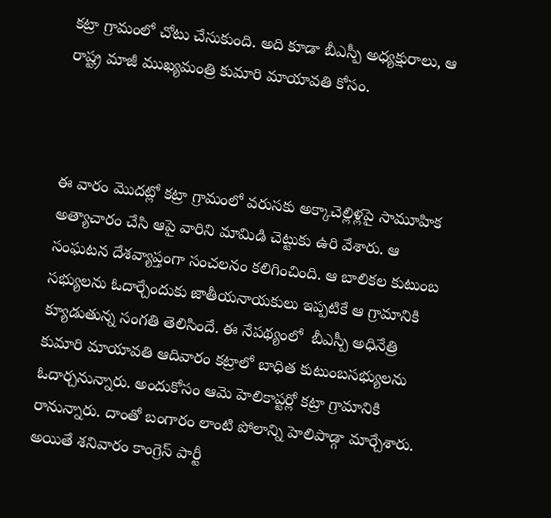కట్రా గ్రామంలో చోటు చేసుకుంది. అది కూడా బీఎస్పీ అధ్యక్షురాలు, ఆ రాష్ట్ర మాజీ ముఖ్యమంత్రి కుమారి మాయావతి కోసం.



ఈ వారం మొదట్లో కట్రా గ్రామంలో వరుసకు అక్కాచెల్లిళ్లపై సామూహిక అత్యాచారం చేసి ఆపై వారిని మామిడి చెట్టుకు ఉరి వేశారు. ఆ సంఘటన దేశవ్యాప్తంగా సంచలనం కలిగించింది. ఆ బాలికల కుటుంబ సభ్యులను ఓదార్చేందుకు జాతీయనాయకులు ఇప్పటికే ఆ గ్రామానికి క్యూడుతున్న సంగతి తెలిసిందే. ఈ నేపథ్యంలో  బీఎస్పీ అధినేత్రి కుమారి మాయావతి ఆదివారం కట్రాలో బాధిత కుటుంబసభ్యులను ఓదార్చనున్నారు. అందుకోసం ఆమె హెలికాప్టర్లో కట్రా గ్రామానికి రానున్నారు. దాంతో బంగారం లాంటి పోలాన్ని హెలిపాడ్గా మార్చేశారు. అయితే శనివారం కాంగ్రెస్ పార్టీ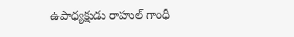ఉపాధ్యక్షుడు రాహుల్ గాంధీ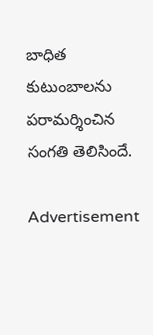బాధిత కుటుంబాలను పరామర్శించిన సంగతి తెలిసిందే.

Advertisement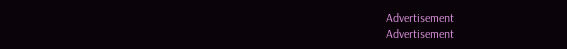Advertisement
Advertisement